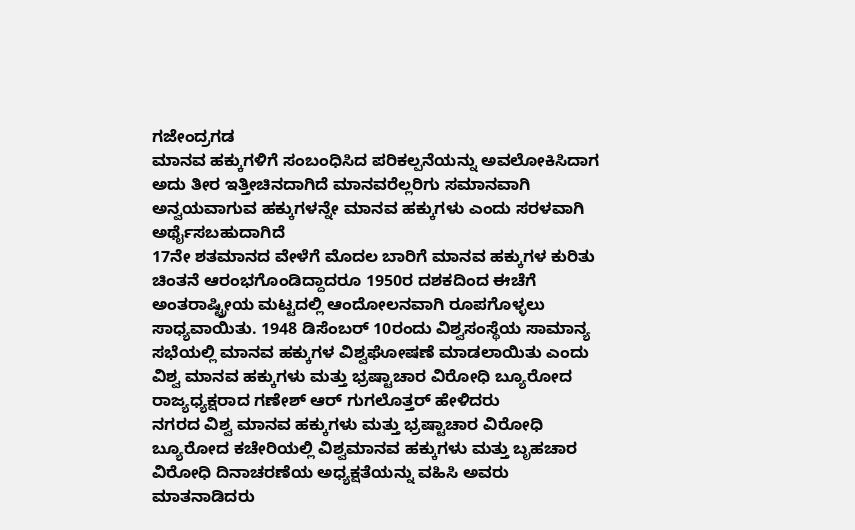ಗಜೇಂದ್ರಗಡ
ಮಾನವ ಹಕ್ಕುಗಳಿಗೆ ಸಂಬಂಧಿಸಿದ ಪರಿಕಲ್ಪನೆಯನ್ನು ಅವಲೋಕಿಸಿದಾಗ ಅದು ತೀರ ಇತ್ತೀಚಿನದಾಗಿದೆ ಮಾನವರೆಲ್ಲರಿಗು ಸಮಾನವಾಗಿ ಅನ್ವಯವಾಗುವ ಹಕ್ಕುಗಳನ್ನೇ ಮಾನವ ಹಕ್ಕುಗಳು ಎಂದು ಸರಳವಾಗಿ ಅರ್ಥೈಸಬಹುದಾಗಿದೆ
17ನೇ ಶತಮಾನದ ವೇಳೆಗೆ ಮೊದಲ ಬಾರಿಗೆ ಮಾನವ ಹಕ್ಕುಗಳ ಕುರಿತು ಚಿಂತನೆ ಆರಂಭಗೊಂಡಿದ್ದಾದರೂ 1950ರ ದಶಕದಿಂದ ಈಚೆಗೆ ಅಂತರಾಷ್ಟ್ರೀಯ ಮಟ್ಟದಲ್ಲಿ ಆಂದೋಲನವಾಗಿ ರೂಪಗೊಳ್ಳಲು ಸಾಧ್ಯವಾಯಿತು. 1948 ಡಿಸೆಂಬರ್ 10ರಂದು ವಿಶ್ವಸಂಸ್ಥೆಯ ಸಾಮಾನ್ಯ ಸಭೆಯಲ್ಲಿ ಮಾನವ ಹಕ್ಕುಗಳ ವಿಶ್ವಘೋಷಣೆ ಮಾಡಲಾಯಿತು ಎಂದು ವಿಶ್ವ ಮಾನವ ಹಕ್ಕುಗಳು ಮತ್ತು ಭ್ರಷ್ಟಾಚಾರ ವಿರೋಧಿ ಬ್ಯೂರೋದ ರಾಜ್ಯಧ್ಯಕ್ಷರಾದ ಗಣೇಶ್ ಆರ್ ಗುಗಲೊತ್ತರ್ ಹೇಳಿದರು
ನಗರದ ವಿಶ್ವ ಮಾನವ ಹಕ್ಕುಗಳು ಮತ್ತು ಭ್ರಷ್ಟಾಚಾರ ವಿರೋಧಿ ಬ್ಯೂರೋದ ಕಚೇರಿಯಲ್ಲಿ ವಿಶ್ವಮಾನವ ಹಕ್ಕುಗಳು ಮತ್ತು ಬೃಹಚಾರ ವಿರೋಧಿ ದಿನಾಚರಣೆಯ ಅಧ್ಯಕ್ಷತೆಯನ್ನು ವಹಿಸಿ ಅವರು ಮಾತನಾಡಿದರು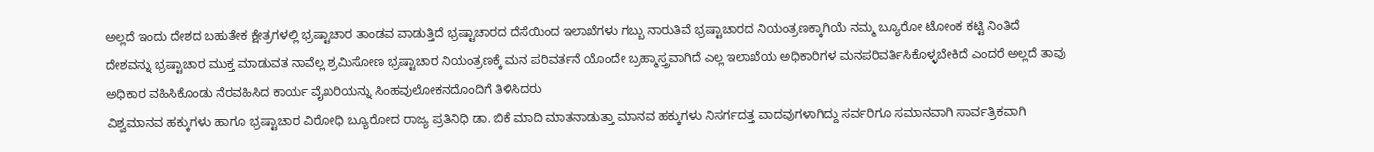ಅಲ್ಲದೆ ಇಂದು ದೇಶದ ಬಹುತೇಕ ಕ್ಷೇತ್ರಗಳಲ್ಲಿ ಭ್ರಷ್ಟಾಚಾರ ತಾಂಡವ ವಾಡುತ್ತಿದೆ ಭ್ರಷ್ಟಾಚಾರದ ದೆಸೆಯಿಂದ ಇಲಾಖೆಗಳು ಗಬ್ಬು ನಾರುತಿವೆ ಭ್ರಷ್ಟಾಚಾರದ ನಿಯಂತ್ರಣಕ್ಕಾಗಿಯೆ ನಮ್ಮ ಬ್ಯೂರೋ ಟೋಂಕ ಕಟ್ಟಿ ನಿಂತಿದೆ ದೇಶವನ್ನು ಭ್ರಷ್ಟಾಚಾರ ಮುಕ್ತ ಮಾಡುವತ ನಾವೆಲ್ಲ ಶ್ರಮಿಸೋಣ ಭ್ರಷ್ಟಾಚಾರ ನಿಯಂತ್ರಣಕ್ಕೆ ಮನ ಪರಿವರ್ತನೆ ಯೊಂದೇ ಬ್ರಹ್ಮಾಸ್ತ್ರವಾಗಿದೆ ಎಲ್ಲ ಇಲಾಖೆಯ ಅಧಿಕಾರಿಗಳ ಮನಪರಿವರ್ತಿಸಿಕೊಳ್ಳಬೇಕಿದೆ ಎಂದರೆ ಅಲ್ಲದೆ ತಾವು ಅಧಿಕಾರ ವಹಿಸಿಕೊಂಡು ನೆರವಹಿಸಿದ ಕಾರ್ಯ ವೈಖರಿಯನ್ನು ಸಿಂಹವುಲೋಕನದೊಂದಿಗೆ ತಿಳಿಸಿದರು
ವಿಶ್ವಮಾನವ ಹಕ್ಕುಗಳು ಹಾಗೂ ಭ್ರಷ್ಟಾಚಾರ ವಿರೋಧಿ ಬ್ಯೂರೋದ ರಾಜ್ಯ ಪ್ರತಿನಿಧಿ ಡಾ. ಬಿಕೆ ಮಾದಿ ಮಾತನಾಡುತ್ತಾ ಮಾನವ ಹಕ್ಕುಗಳು ನಿಸರ್ಗದತ್ತ ವಾದವುಗಳಾಗಿದ್ದು ಸರ್ವರಿಗೂ ಸಮಾನವಾಗಿ ಸಾರ್ವತ್ರಿಕವಾಗಿ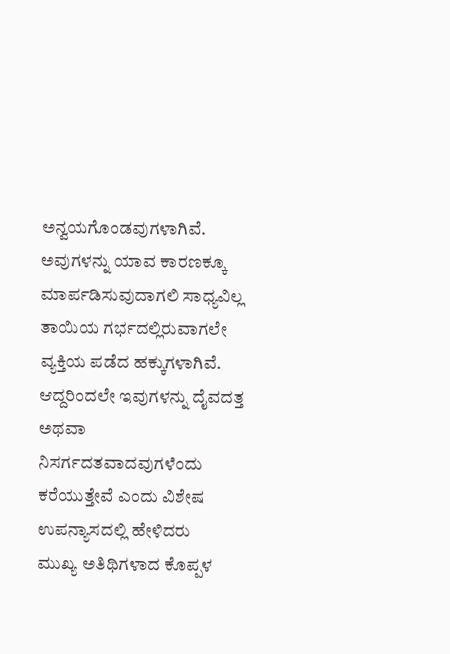ಅನ್ವಯಗೊಂಡವುಗಳಾಗಿವೆ. ಅವುಗಳನ್ನು ಯಾವ ಕಾರಣಕ್ಕೂ ಮಾರ್ಪಡಿಸುವುದಾಗಲಿ ಸಾಧ್ಯವಿಲ್ಲ ತಾಯಿಯ ಗರ್ಭದಲ್ಲಿರುವಾಗಲೇ ವ್ಯಕ್ತಿಯ ಪಡೆದ ಹಕ್ಕುಗಳಾಗಿವೆ. ಆದ್ದರಿಂದಲೇ ಇವುಗಳನ್ನು ದೈವದತ್ತ ಅಥವಾ ನಿಸರ್ಗದತವಾದವುಗಳೆಂದು ಕರೆಯುತ್ತೇವೆ ಎಂದು ವಿಶೇಷ ಉಪನ್ಯಾಸದಲ್ಲಿ ಹೇಳಿದರು
ಮುಖ್ಯ ಅತಿಥಿಗಳಾದ ಕೊಪ್ಪಳ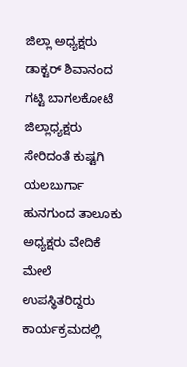ಜಿಲ್ಲಾ ಅಧ್ಯಕ್ಷರು ಡಾಕ್ಟರ್ ಶಿವಾನಂದ ಗಟ್ಟಿ ಬಾಗಲಕೋಟೆ ಜಿಲ್ಲಾಧ್ಯಕ್ಷರು ಸೇರಿದಂತೆ ಕುಷ್ಟಗಿ ಯಲಬುರ್ಗಾ ಹುನಗುಂದ ತಾಲೂಕು ಅಧ್ಯಕ್ಷರು ವೇದಿಕೆ ಮೇಲೆ ಉಪಸ್ಥಿತರಿದ್ದರು ಕಾರ್ಯಕ್ರಮದಲ್ಲಿ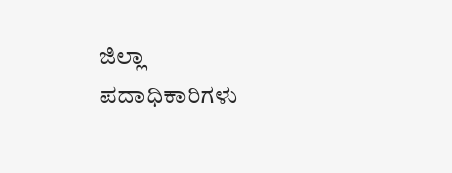ಜಿಲ್ಲಾ ಪದಾಧಿಕಾರಿಗಳು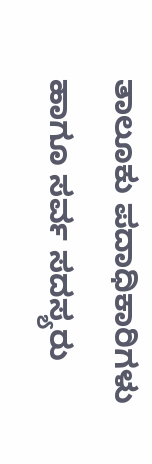ತಾಲೂಕು ಪದಾಧಿಕಾರಿಗಳು ಹಾಗೂ ಸರ್ವ ಸದಸ್ಯರು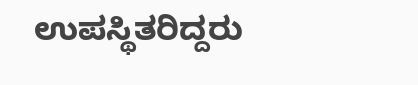ಉಪಸ್ಥಿತರಿದ್ದರು